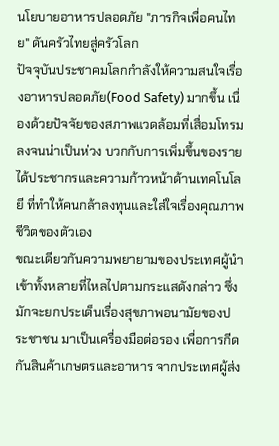นโยบายอาหารปลอดภัย "ภารกิจเพื่อคนไทย" ดันครัวไทยสู่ครัวโลก
ปัจจุบันประชาคมโลกกำลังให้ความสนใจเรื่องอาหารปลอดภัย(Food Safety) มากขึ้น เนื่องด้วยปัจจัยของสภาพแวดล้อมที่เสื่อมโทรมลงจนน่าเป็นห่วง บวกกับการเพิ่มขึ้นของรายได้ประชากรและความก้าวหน้าด้านเทคโนโลยี ที่ทำให้คนกล้าลงทุนและใส่ใจเรื่องคุณภาพชีวิตของตัวเอง
ขณะเดียวกันความพยายามของประเทศผู้นำเข้าทั้งหลายที่ไหลไปตามกระแสดังกล่าว ซึ่งมักจะยกประเด็นเรื่องสุขภาพอนามัยของประชาชน มาเป็นเครื่องมือต่อรอง เพื่อการกีดกันสินค้าเกษตรและอาหาร จากประเทศผู้ส่ง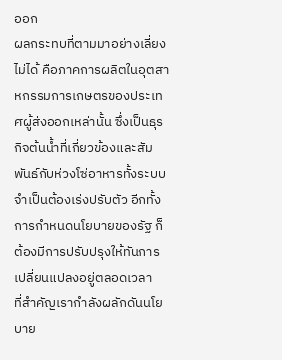ออก
ผลกระทบที่ตามมาอย่างเลี่ยงไม่ได้ คือภาคการผลิตในอุตสาหกรรมการเกษตรของประเทศผู้ส่งออกเหล่านั้น ซึ่งเป็นธุรกิจต้นน้ำที่เกี่ยวข้องและสัมพันธ์กับห่วงโซ่อาหารทั้งระบบ จำเป็นต้องเร่งปรับตัว อีกทั้งการกำหนดนโยบายของรัฐ ก็ต้องมีการปรับปรุงให้ทันการเปลี่ยนแปลงอยู่ตลอดเวลา
ที่สำคัญเรากำลังผลักดันนโยบาย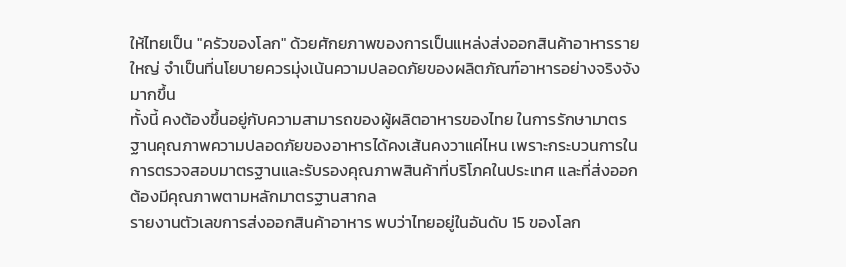ให้ไทยเป็น "ครัวของโลก" ด้วยศักยภาพของการเป็นแหล่งส่งออกสินค้าอาหารรายใหญ่ จำเป็นที่นโยบายควรมุ่งเน้นความปลอดภัยของผลิตภัณฑ์อาหารอย่างจริงจังมากขึ้น
ทั้งนี้ คงต้องขึ้นอยู่กับความสามารถของผู้ผลิตอาหารของไทย ในการรักษามาตรฐานคุณภาพความปลอดภัยของอาหารได้คงเส้นคงวาแค่ไหน เพราะกระบวนการในการตรวจสอบมาตรฐานและรับรองคุณภาพสินค้าที่บริโภคในประเทศ และที่ส่งออก ต้องมีคุณภาพตามหลักมาตรฐานสากล
รายงานตัวเลขการส่งออกสินค้าอาหาร พบว่าไทยอยู่ในอันดับ 15 ของโลก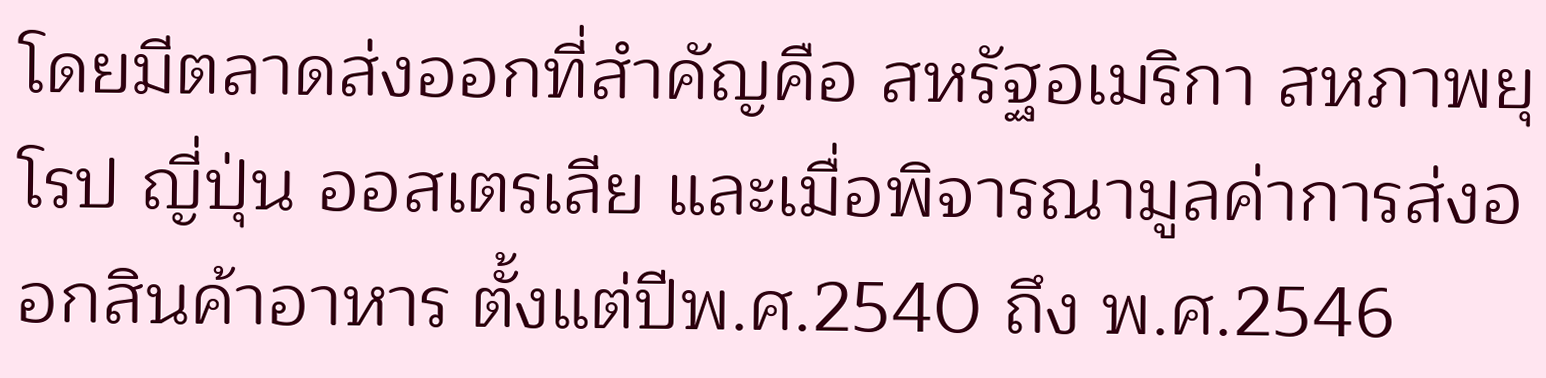โดยมีตลาดส่งออกที่สำคัญคือ สหรัฐอเมริกา สหภาพยุโรป ญี่ปุ่น ออสเตรเลีย และเมื่อพิจารณามูลค่าการส่งออกสินค้าอาหาร ตั้งแต่ปีพ.ศ.2540 ถึง พ.ศ.2546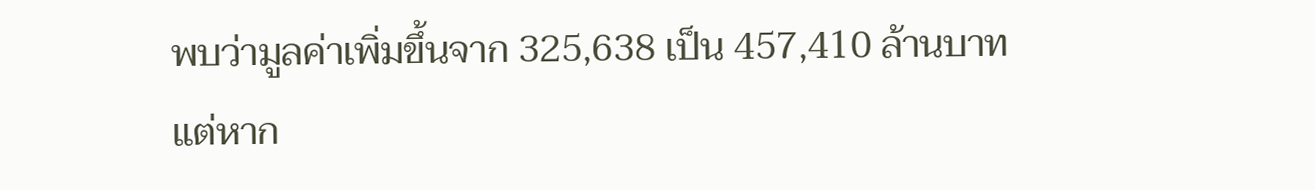พบว่ามูลค่าเพิ่มขึ้นจาก 325,638 เป็น 457,410 ล้านบาท
แต่หาก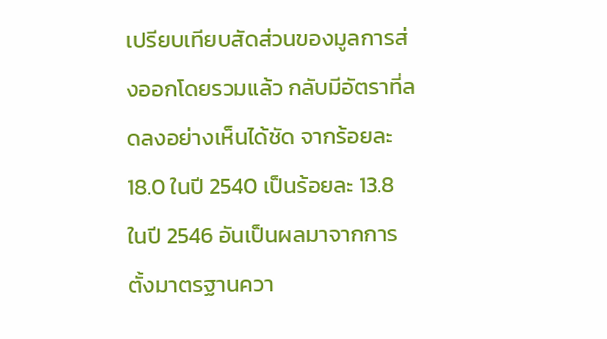เปรียบเทียบสัดส่วนของมูลการส่งออกโดยรวมแล้ว กลับมีอัตราที่ลดลงอย่างเห็นได้ชัด จากร้อยละ 18.0 ในปี 2540 เป็นร้อยละ 13.8 ในปี 2546 อันเป็นผลมาจากการตั้งมาตรฐานควา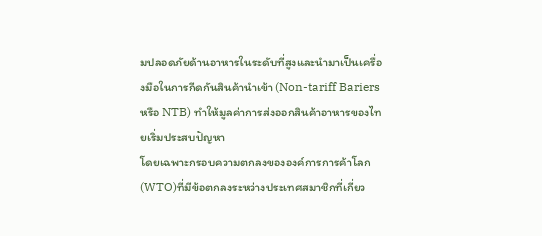มปลอดภัยด้านอาหารในระดับที่สูงและนำมาเป็นเครื่องมือในการกีดกันสินค้านำเข้า (Non-tariff Bariers หรือ NTB) ทำให้มูลค่าการส่งออกสินค้าอาหารของไทยเริ่มประสบปัญหา
โดยเฉพาะกรอบความตกลงขององค์การการค้าโลก(WTO)ที่มีข้อตกลงระหว่างประเทศสมาชิกที่เกี่ยว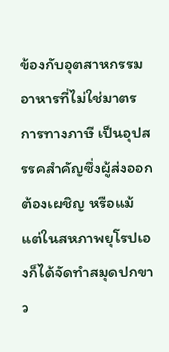ข้องกับอุตสาหกรรมอาหารที่ไม่ใช่มาตรการทางภาษี เป็นอุปสรรคสำคัญซึ่งผู้ส่งออกต้องเผชิญ หรือแม้แต่ในสหภาพยุโรปเองก็ได้จัดทำสมุดปกขาว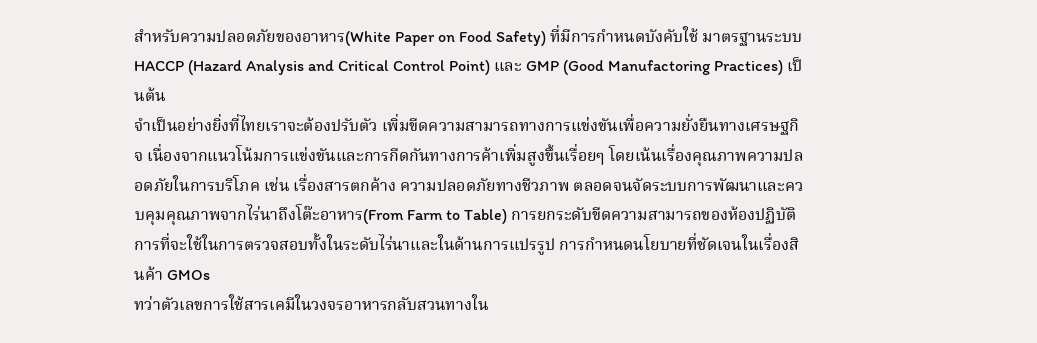สำหรับความปลอดภัยของอาหาร(White Paper on Food Safety) ที่มีการกำหนดบังคับใช้ มาตรฐานระบบ HACCP (Hazard Analysis and Critical Control Point) และ GMP (Good Manufactoring Practices) เป็นต้น
จำเป็นอย่างยิ่งที่ไทยเราจะต้องปรับตัว เพิ่มขีดความสามารถทางการแข่งขันเพื่อความยั่งยืนทางเศรษฐกิจ เนื่องจากแนวโน้มการแข่งขันและการกีดกันทางการค้าเพิ่มสูงขึ้นเรื่อยๆ โดยเน้นเรื่องคุณภาพความปลอดภัยในการบริโภค เช่น เรื่องสารตกค้าง ความปลอดภัยทางชีวภาพ ตลอดจนจัดระบบการพัฒนาและควบคุมคุณภาพจากไร่นาถึงโต๊ะอาหาร(From Farm to Table) การยกระดับขีดความสามารถของห้องปฏิบัติการที่จะใช้ในการตรวจสอบทั้งในระดับไร่นาและในด้านการแปรรูป การกำหนดนโยบายที่ชัดเจนในเรื่องสินค้า GMOs
ทว่าตัวเลขการใช้สารเคมีในวงจรอาหารกลับสวนทางใน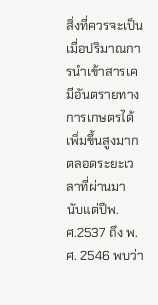สิ่งที่ควรจะเป็น เมื่อปริมาณการนำเข้าสารเคมีอันตรายทางการเกษตรได้เพิ่มขึ้นสูงมากตลอดระยะเวลาที่ผ่านมา นับแต่ปีพ.ศ.2537 ถึง พ.ศ. 2546 พบว่า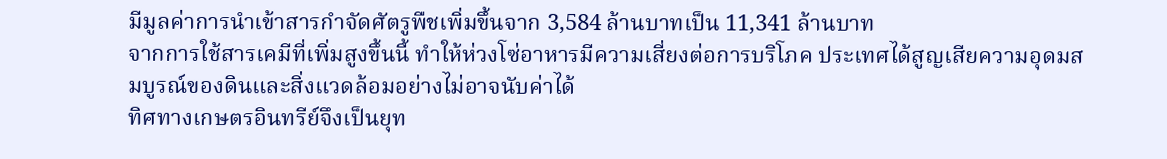มีมูลค่าการนำเข้าสารกำจัดศัตรูพืชเพิ่มขึ้นจาก 3,584 ล้านบาทเป็น 11,341 ล้านบาท
จากการใช้สารเคมีที่เพิ่มสูงขึ้นนี้ ทำให้ห่วงโซ่อาหารมีความเสี่ยงต่อการบริโภค ประเทศได้สูญเสียความอุดมสมบูรณ์ของดินและสิ่งแวดล้อมอย่างไม่อาจนับค่าได้
ทิศทางเกษตรอินทรีย์จึงเป็นยุท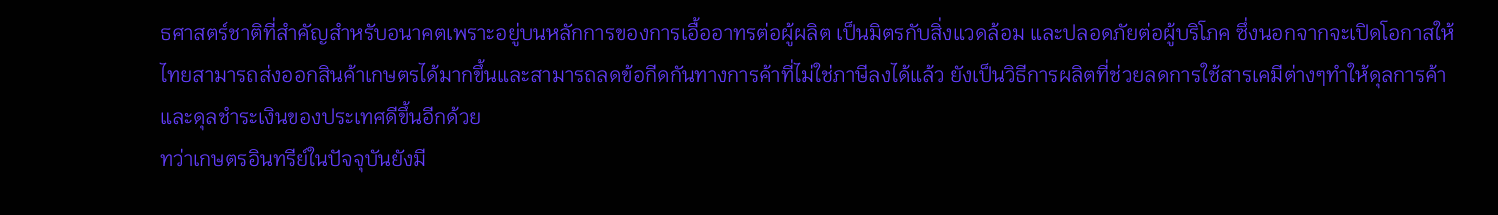ธศาสตร์ชาติที่สำคัญสำหรับอนาคตเพราะอยู่บนหลักการของการเอื้ออาทรต่อผู้ผลิต เป็นมิตรกับสิ่งแวดล้อม และปลอดภัยต่อผู้บริโภค ซึ่งนอกจากจะเปิดโอกาสให้ไทยสามารถส่งออกสินค้าเกษตรได้มากขึ้นและสามารถลดข้อกีดกันทางการค้าที่ไม่ใช่ภาษีลงได้แล้ว ยังเป็นวิธีการผลิตที่ช่วยลดการใช้สารเคมีต่างๆทำให้ดุลการค้าและดุลชำระเงินของประเทศดีขึ้นอีกด้วย
ทว่าเกษตรอินทรีย์ในปัจจุบันยังมี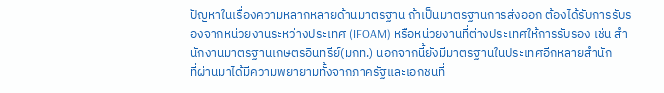ปัญหาในเรื่องความหลากหลายด้านมาตรฐาน ถ้าเป็นมาตรฐานการส่งออก ต้องได้รับการรับรองจากหน่วยงานระหว่างประเทศ (IFOAM) หรือหน่วยงานที่ต่างประเทศให้การรับรอง เช่น สำนักงานมาตรฐานเกษตรอินทรีย์(มกท.) นอกจากนี้ยังมีมาตรฐานในประเทศอีกหลายสำนัก
ที่ผ่านมาได้มีความพยายามทั้งจากภาครัฐและเอกชนที่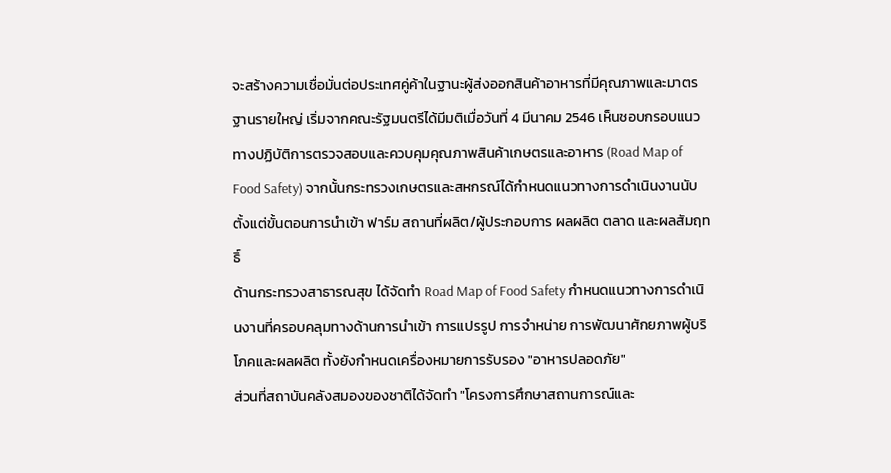จะสร้างความเชื่อมั่นต่อประเทศคู่ค้าในฐานะผู้ส่งออกสินค้าอาหารที่มีคุณภาพและมาตรฐานรายใหญ่ เริ่มจากคณะรัฐมนตรีได้มีมติเมื่อวันที่ 4 มีนาคม 2546 เห็นชอบกรอบแนวทางปฏิบัติการตรวจสอบและควบคุมคุณภาพสินค้าเกษตรและอาหาร (Road Map of Food Safety) จากนั้นกระทรวงเกษตรและสหกรณ์ได้กำหนดแนวทางการดำเนินงานนับตั้งแต่ขั้นตอนการนำเข้า ฟาร์ม สถานที่ผลิต/ผู้ประกอบการ ผลผลิต ตลาด และผลสัมฤทธิ์
ด้านกระทรวงสาธารณสุข ได้จัดทำ Road Map of Food Safety กำหนดแนวทางการดำเนินงานที่ครอบคลุมทางด้านการนำเข้า การแปรรูป การจำหน่าย การพัฒนาศักยภาพผู้บริโภคและผลผลิต ทั้งยังกำหนดเครื่องหมายการรับรอง "อาหารปลอดภัย"
ส่วนที่สถาบันคลังสมองของชาติได้จัดทำ "โครงการศึกษาสถานการณ์และ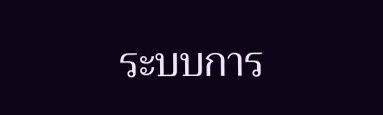ระบบการ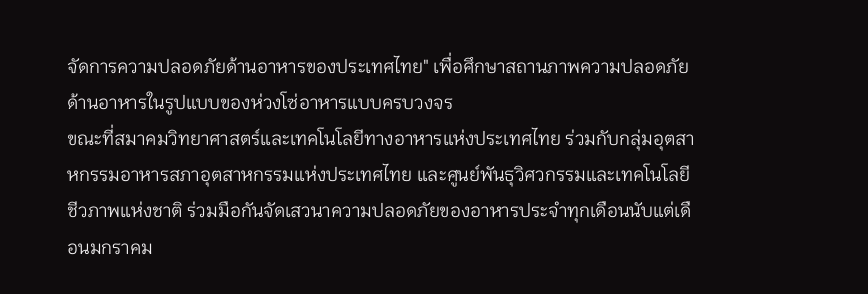จัดการความปลอดภัยด้านอาหารของประเทศไทย" เพื่อศึกษาสถานภาพความปลอดภัยด้านอาหารในรูปแบบของห่วงโซ่อาหารแบบครบวงจร
ขณะที่สมาคมวิทยาศาสตร์และเทคโนโลยีทางอาหารแห่งประเทศไทย ร่วมกับกลุ่มอุตสาหกรรมอาหารสภาอุตสาหกรรมแห่งประเทศไทย และศูนย์พันธุวิศวกรรมและเทคโนโลยีชีวภาพแห่งชาติ ร่วมมือกันจัดเสวนาความปลอดภัยของอาหารประจำทุกเดือนนับแต่เดือนมกราคม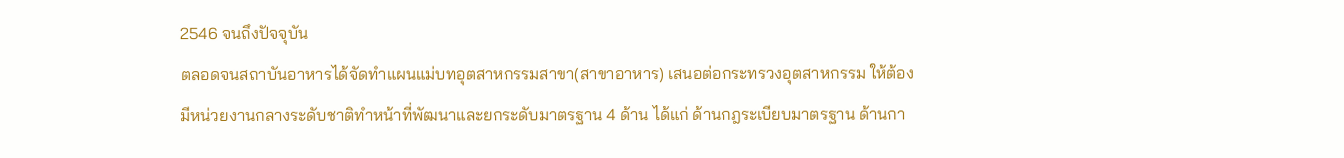2546 จนถึงปัจจุบัน
ตลอดจนสถาบันอาหารได้จัดทำแผนแม่บทอุตสาหกรรมสาขา(สาขาอาหาร) เสนอต่อกระทรวงอุตสาหกรรม ให้ต้องมีหน่วยงานกลางระดับชาติทำหน้าที่พัฒนาและยกระดับมาตรฐาน 4 ด้าน ได้แก่ ด้านกฎระเบียบมาตรฐาน ด้านกา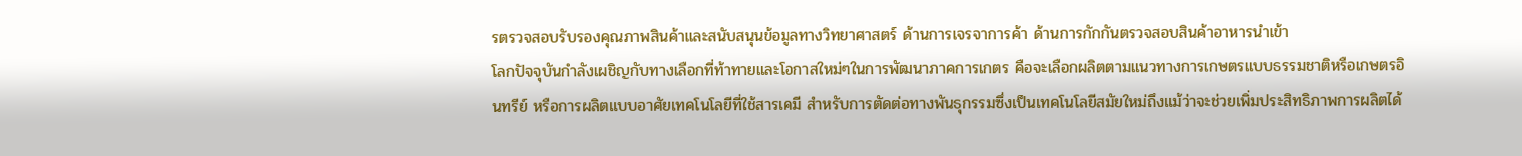รตรวจสอบรับรองคุณภาพสินค้าและสนับสนุนข้อมูลทางวิทยาศาสตร์ ด้านการเจรจาการค้า ด้านการกักกันตรวจสอบสินค้าอาหารนำเข้า
โลกปัจจุบันกำลังเผชิญกับทางเลือกที่ท้าทายและโอกาสใหม่ๆในการพัฒนาภาคการเกตร คือจะเลือกผลิตตามแนวทางการเกษตรแบบธรรมชาติหรือเกษตรอินทรีย์ หรือการผลิตแบบอาศัยเทคโนโลยีที่ใช้สารเคมี สำหรับการตัดต่อทางพันธุกรรมซึ่งเป็นเทคโนโลยีสมัยใหม่ถึงแม้ว่าจะช่วยเพิ่มประสิทธิภาพการผลิตได้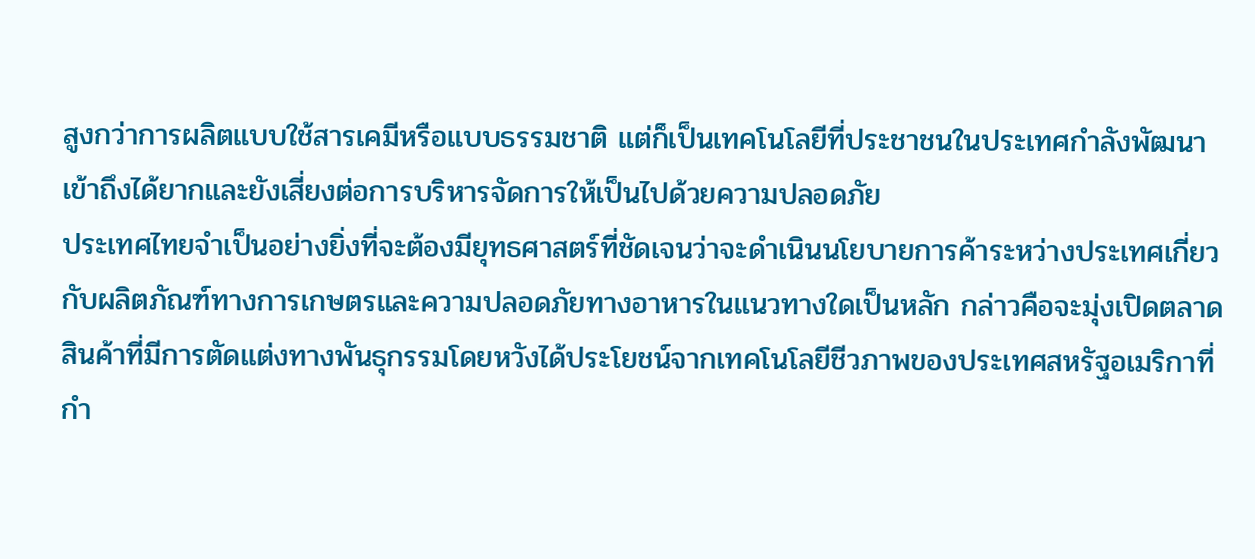สูงกว่าการผลิตแบบใช้สารเคมีหรือแบบธรรมชาติ แต่ก็เป็นเทคโนโลยีที่ประชาชนในประเทศกำลังพัฒนาเข้าถึงได้ยากและยังเสี่ยงต่อการบริหารจัดการให้เป็นไปด้วยความปลอดภัย
ประเทศไทยจำเป็นอย่างยิ่งที่จะต้องมียุทธศาสตร์ที่ชัดเจนว่าจะดำเนินนโยบายการค้าระหว่างประเทศเกี่ยวกับผลิตภัณฑ์ทางการเกษตรและความปลอดภัยทางอาหารในแนวทางใดเป็นหลัก กล่าวคือจะมุ่งเปิดตลาดสินค้าที่มีการตัดแต่งทางพันธุกรรมโดยหวังได้ประโยชน์จากเทคโนโลยีชีวภาพของประเทศสหรัฐอเมริกาที่กำ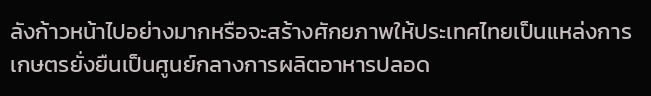ลังก้าวหน้าไปอย่างมากหรือจะสร้างศักยภาพให้ประเทศไทยเป็นแหล่งการเกษตรยั่งยืนเป็นศูนย์กลางการผลิตอาหารปลอด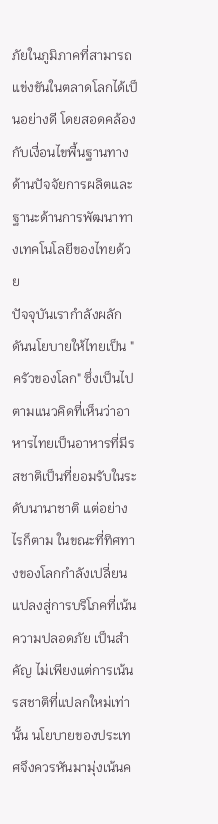ภัยในภูมิภาคที่สามารถแข่งขันในตลาดโลกได้เป็นอย่างดี โดยสอดคล้องกับเงื่อนไขพื้นฐานทางด้านปัจจัยการผลิตและฐานะด้านการพัฒนาทางเทคโนโลยีของไทยด้วย
ปัจจุบันเรากำลังผลักดันนโยบายให้ไทยเป็น "ครัวของโลก" ซึ่งเป็นไปตามแนวคิดที่เห็นว่าอาหารไทยเป็นอาหารที่มีรสชาติเป็นที่ยอมรับในระดับนานาชาติ แต่อย่างไรก็ตาม ในขณะที่ทิศทางของโลกกำลังเปลี่ยนแปลงสู่การบริโภคที่เน้นความปลอดภัย เป็นสำคัญ ไม่เพียงแต่การเน้นรสชาติที่แปลกใหม่เท่านั้น นโยบายของประเทศจึงควรหันมามุ่งเน้นค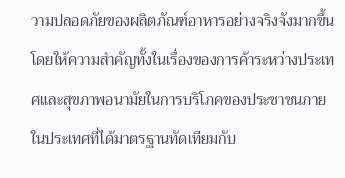วามปลอดภัยของผลิตภัณฑ์อาหารอย่างจริงจังมากขึ้น โดยให้ความสำคัญทั้งในเรื่องของการค้าระหว่างประเทศและสุขภาพอนามัยในการบริโภคของประชาชนภายในประเทศที่ได้มาตรฐานทัดเทียมกับ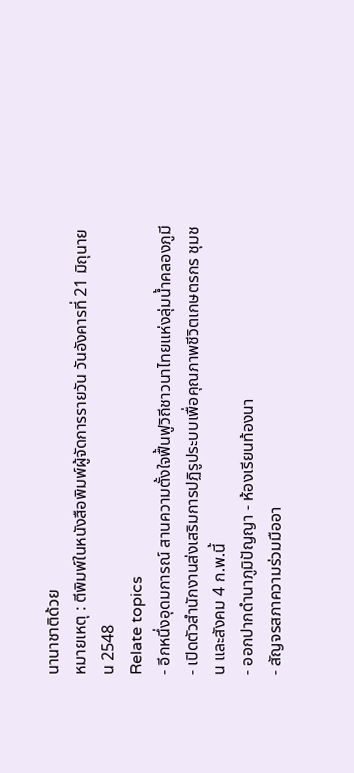นานาชาติด้วย
หมายเหตุ : ตีพิมพ์ในหนังสือพิมพ์ผู้จัดการรายวัน วันอังคารที่ 21 มิถุนายน 2548
Relate topics
- อีกหนึ่งอุดมการณ์ สานความตั้งใจฟื้นฟูวิถีชาวนาไทยแห่งลุ่มน้ำคลองภูมี
- เปิดตัวสำนักงานส่งเสริมการปฏิรูประบบเพื่อคุณภาพชีวิตเกษตรกร ชุมชน และสังคม 4 ก.พ.นี้
- ออกปากดำนาภูมิปัญญา - ห้องเรียนท้องนา
- สัญจรสภาความร่วมมืออา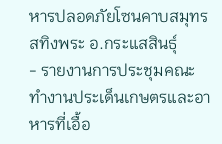หารปลอดภัยโซนคาบสมุทรสทิงพระ อ.กระแสสินธุ์
- รายงานการประชุมคณะทำงานประเด็นเกษตรและอาหารที่เอื้อ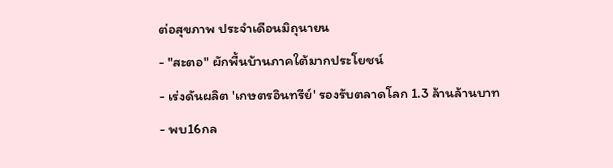ต่อสุขภาพ ประจำเดือนมิถุนายน
- "สะตอ" ผักพื้นบ้านภาคใต้มากประโยชน์
- เร่งดันผลิต 'เกษตรอินทรีย์' รองรับตลาดโลก 1.3 ล้านล้านบาท
- พบ16กล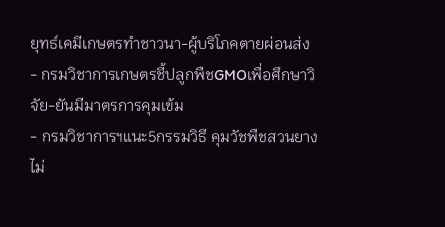ยุทธ์เคมีเกษตรทำชาวนา-ผู้บริโภคตายผ่อนส่ง
- กรมวิชาการเกษตรชี้ปลูกพืชGMOเพื่อศึกษาวิจัย-ยันมีมาตรการคุมเข้ม
- กรมวิชาการฯแนะ5กรรมวิธี คุมวัชพืชสวนยางไม่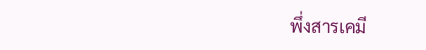พึ่งสารเคมี